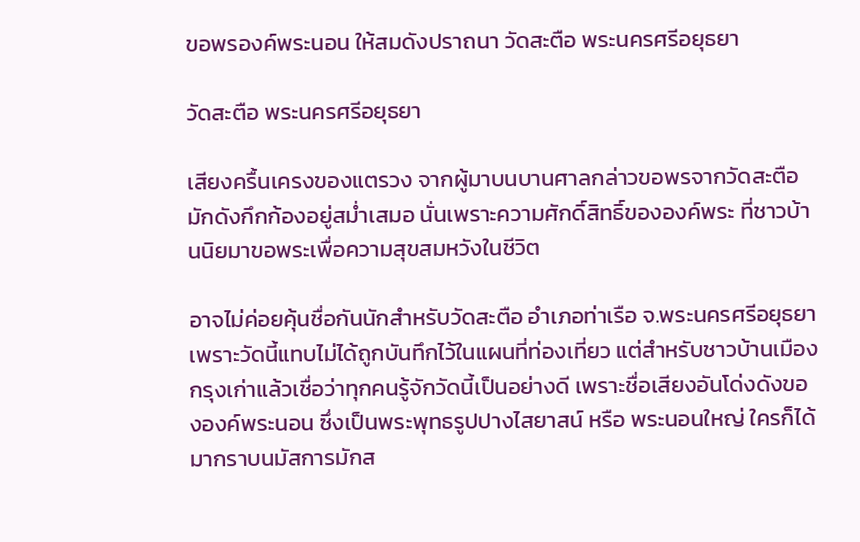ขอพรองค์พระนอน ให้สมดังปราถนา วัดสะตือ พระนครศรีอยุธยา

วัดสะตือ พระนครศรีอยุธยา

เสียงครื้นเครงของแตรวง จากผู้มาบนบานศาลกล่าวขอพรจากวัดสะตือ มักดังกึกก้องอยู่สม่ำเสมอ นั่นเพราะความศักดิ์สิทธิ์ขององค์พระ ที่ชาวบ้านนิยมาขอพระเพื่อความสุขสมหวังในชีวิต

อาจไม่ค่อยคุ้นชื่อกันนักสำหรับวัดสะตือ อำเภอท่าเรือ จ.พระนครศรีอยุธยา เพราะวัดนี้แทบไม่ได้ถูกบันทึกไว้ในแผนที่ท่องเที่ยว แต่สำหรับชาวบ้านเมืองกรุงเก่าแล้วเชื่อว่าทุกคนรู้จักวัดนี้เป็นอย่างดี เพราะชื่อเสียงอันโด่งดังขององค์พระนอน ซึ่งเป็นพระพุทธรูปปางไสยาสน์ หรือ พระนอนใหญ่ ใครก็ได้มากราบนมัสการมักส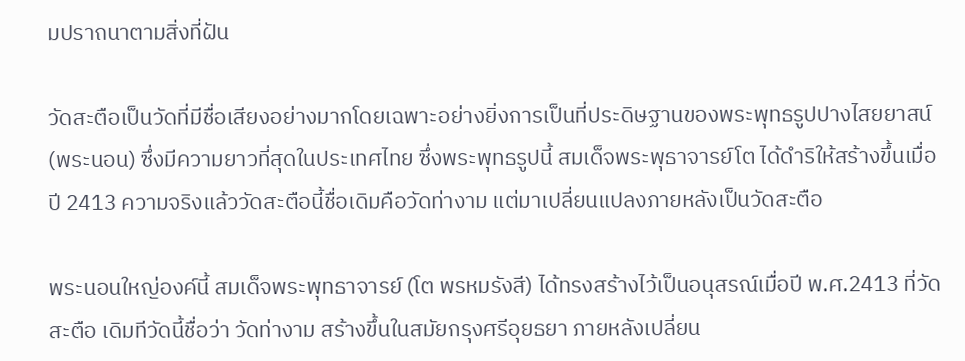มปราถนาตามสิ่งที่ฝัน

วัดสะตือเป็นวัดที่มีชื่อเสียงอย่างมากโดยเฉพาะอย่างยิ่งการเป็นที่ประดิษฐานของพระพุทธรูปปางไสยยาสน์ (พระนอน) ซึ่งมีความยาวที่สุดในประเทศไทย ซึ่งพระพุทธรูปนี้ สมเด็จพระพุธาจารย์โต ได้ดำริให้สร้างขึ้นเมื่อปี 2413 ความจริงแล้ววัดสะตือนี้ชื่อเดิมคือวัดท่างาม แต่มาเปลี่ยนแปลงภายหลังเป็นวัดสะตือ

พระนอนใหญ่องค์นี้ สมเด็จพระพุทธาจารย์ (โต พรหมรังสี) ได้ทรงสร้างไว้เป็นอนุสรณ์เมื่อปี พ.ศ.2413 ที่วัดสะตือ เดิมทีวัดนี้ชื่อว่า วัดท่างาม สร้างขึ้นในสมัยกรุงศรีอุยธยา ภายหลังเปลี่ยน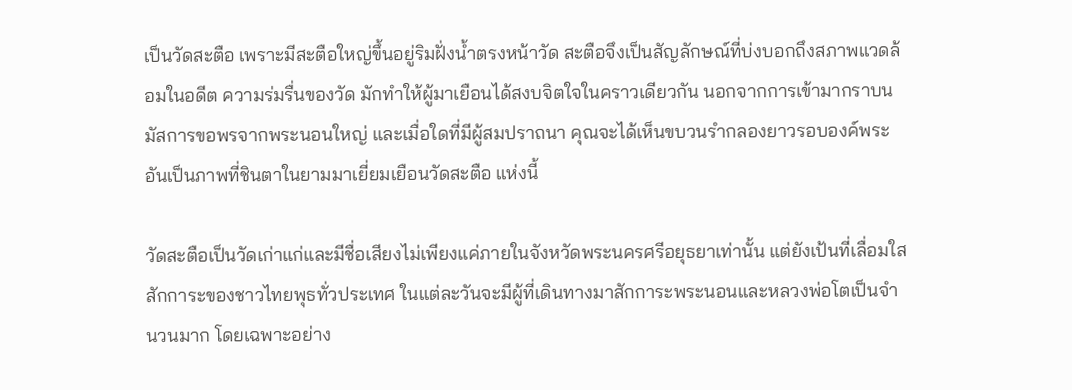เป็นวัดสะตือ เพราะมีสะตือใหญ่ขึ้นอยู่ริมฝั่งน้ำตรงหน้าวัด สะตือจึงเป็นสัญลักษณ์ที่บ่งบอกถึงสภาพแวดล้อมในอดีต ความร่มรื่นของวัด มักทำให้ผู้มาเยือนได้สงบจิตใจในคราวเดียวกัน นอกจากการเข้ามากราบนมัสการขอพรจากพระนอนใหญ่ และเมื่อใดที่มีผู้สมปราถนา คุณจะได้เห็นขบวนรำกลองยาวรอบองค์พระ อันเป็นภาพที่ชินตาในยามมาเยี่ยมเยือนวัดสะตือ แห่งนี้

วัดสะตือเป็นวัดเก่าแก่และมีชื่อเสียงไม่เพียงแค่ภายในจังหวัดพระนครศรีอยุธยาเท่านั้น แต่ยังเป้นที่เลื่อมใสสักการะของชาวไทยพุธทั่วประเทศ ในแต่ละวันจะมีผู้ที่เดินทางมาสักการะพระนอนและหลวงพ่อโตเป็นจำนวนมาก โดยเฉพาะอย่าง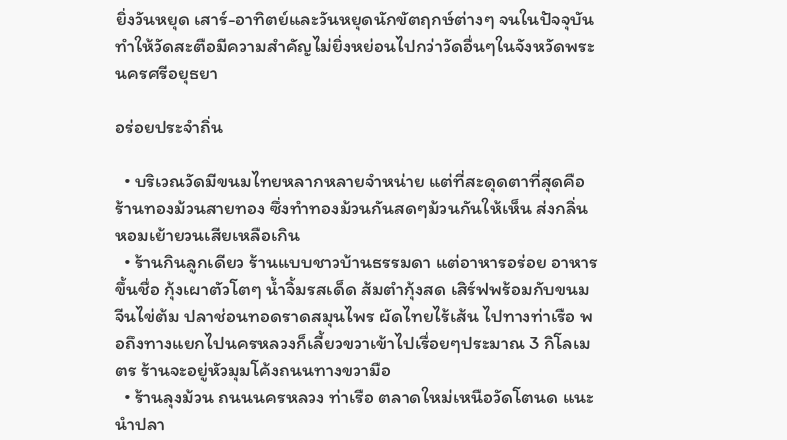ยิ่งวันหยุด เสาร์-อาทิตย์และวันหยุดนักขัตฤกษ์ต่างๆ จนในปัจจุบันทำให้วัดสะตือมีความสำคัญไม่ยิ่งหย่อนไปกว่าวัดอื่นๆในจังหวัดพระนครศรีอยุธยา

อร่อยประจำถิ่น

  • บริเวณวัดมีขนมไทยหลากหลายจำหน่าย แต่ที่สะดุดตาที่สุดคือ ร้านทองม้วนสายทอง ซึ่งทำทองม้วนกันสดๆม้วนกันให้เห็น ส่งกลิ่นหอมเย้ายวนเสียเหลือเกิน
  • ร้านกินลูกเดียว ร้านแบบชาวบ้านธรรมดา แต่อาหารอร่อย อาหารขึ้นชื่อ กุ้งเผาตัวโตๆ น้ำจิ้มรสเด็ด ส้มตำกุ้งสด เสิร์ฟพร้อมกับขนมจีนไข่ต้ม ปลาช่อนทอดราดสมุนไพร ผัดไทยไร้เส้น ไปทางท่าเรือ พอถึงทางแยกไปนครหลวงก็เลี้ยวขวาเข้าไปเรื่อยๆประมาณ 3 กิโลเมตร ร้านจะอยู่หัวมุมโค้งถนนทางขวามือ
  • ร้านลุงม้วน ถนนนครหลวง ท่าเรือ ตลาดใหม่เหนือวัดโตนด แนะนำปลา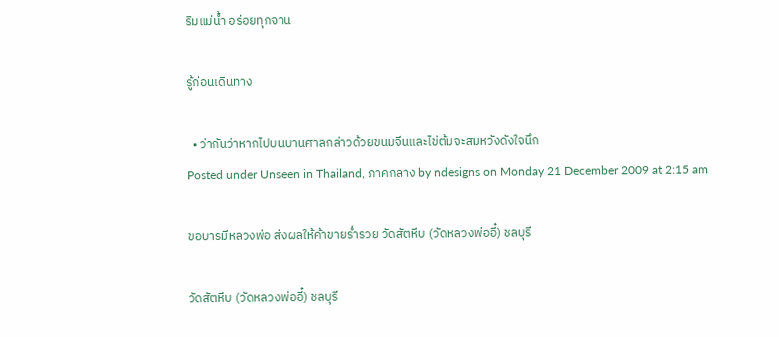ริมแม่น้ำ อร่อยทุกจาน

รู้ก่อนเดินทาง

  • ว่ากันว่าหากไปบนบานศาลกล่าวด้วยขนมจีนและไข่ต้มจะสมหวังดังใจนึก
Posted under Unseen in Thailand, ภาคกลาง by ndesigns on Monday 21 December 2009 at 2:15 am

ขอบารมีหลวงพ่อ ส่งผลให้ค้าขายร่ำรวย วัดสัตหีบ (วัดหลวงพ่ออี๋) ชลบุรี

วัดสัตหีบ (วัดหลวงพ่ออี๋) ชลบุรี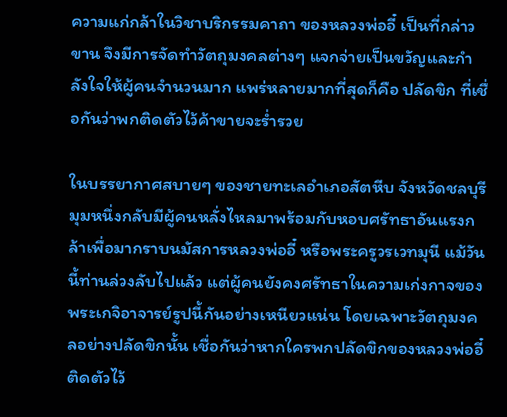ความแก่กล้าในวิชาบริกรรมคาถา ของหลวงพ่ออี๋ เป็นที่กล่าวขาน จึงมีการจัดทำวัตถุมงคลต่างๆ แจกจ่ายเป็นขวัญและกำลังใจให้ผู้คนจำนวนมาก แพร่หลายมากที่สุดก็คือ ปลัดขิก ที่เชื่อกันว่าพกติดตัวไว้ค้าขายจะร่ำรวย

ในบรรยากาศสบายๆ ของชายทะเลอำเภอสัตหีบ จังหวัดชลบุรี มุมหนึ่งกลับมีผู้คนหลั่งไหลมาพร้อมกับหอบศรัทธาอันแรงกล้าเพื่อมากราบนมัสการหลวงพ่ออี๋ หรือพระครูวรเวทมุนี แม้วันนี้ท่านล่วงลับไปแล้ว แต่ผู้คนยังคงศรัทธาในความเก่งกาจของพระเกจิอาจารย์รูปนี้กันอย่างเหนียวแน่น โดยเฉพาะวัตถุมงคลอย่างปลัดขิกนั้น เชื่อกันว่าหากใครพกปลัดขิกของหลวงพ่ออี๋ติดตัวไว้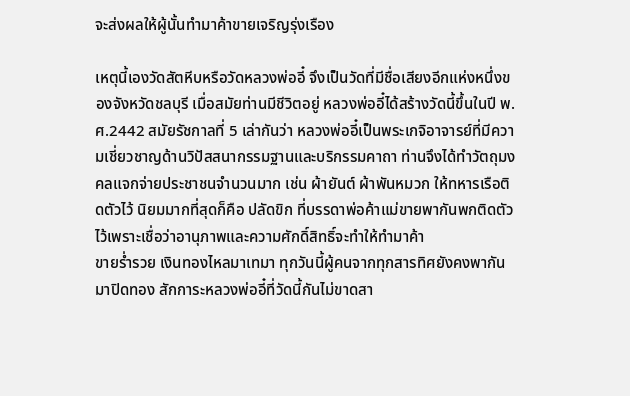จะส่งผลให้ผู้นั้นทำมาค้าขายเจริญรุ่งเรือง

เหตุนี้เองวัดสัตหีบหรือวัดหลวงพ่ออี๋ จึงเป็นวัดที่มีชื่อเสียงอีกแห่งหนึ่งของจังหวัดชลบุรี เมื่อสมัยท่านมีชีวิตอยู่ หลวงพ่ออี๋ได้สร้างวัดนี้ขึ้นในปี พ.ศ.2442 สมัยรัชกาลที่ 5 เล่ากันว่า หลวงพ่ออี๋เป็นพระเกจิอาจารย์ที่มีความเชี่ยวชาญด้านวิปัสสนากรรมฐานและบริกรรมคาถา ท่านจึงได้ทำวัตถุมงคลแจกจ่ายประชาชนจำนวนมาก เช่น ผ้ายันต์ ผ้าพันหมวก ให้ทหารเรือติดตัวไว้ นิยมมากที่สุดก็คือ ปลัดขิก ที่บรรดาพ่อค้าแม่ขายพากันพกติดตัวไว้เพราะเชื่อว่าอานุภาพและความศักดิ์สิทธิ์จะทำให้ทำมาค้า
ขายร่ำรวย เงินทองไหลมาเทมา ทุกวันนี้ผู้คนจากทุกสารทิศยังคงพากันมาปิดทอง สักการะหลวงพ่ออี๋ที่วัดนี้กันไม่ขาดสา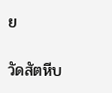ย

วัดสัตหีบ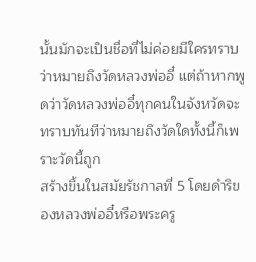นั้นมักจะเป็นชื่อที่ไม่ค่อยมีใครทราบว่าหมายถึงวัดหลวงพ่ออี๋ แต่ถ้าหากพูดว่าวัดหลวงพ่ออี๋ทุกคนในจังหวัดจะทราบทันทีว่าหมายถึงวัดใดทั้งนี้ก็เพราะวัดนี้ถูก
สร้างขึ้นในสมัยรัชกาลที่ 5 โดยดำริของหลวงพ่ออี๋หรือพระครู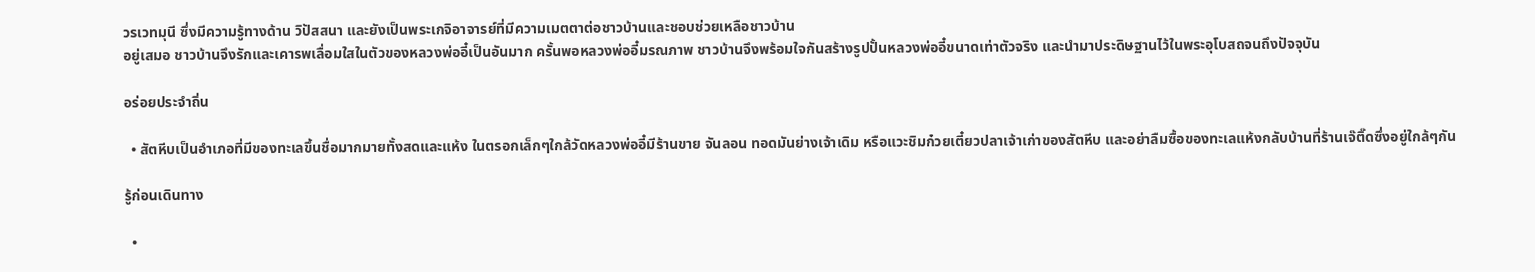วรเวทมุนี ซึ่งมีความรู้ทางด้าน วิปัสสนา และยังเป็นพระเกจิอาจารย์ที่มีความเมตตาต่อชาวบ้านและชอบช่วยเหลือชาวบ้าน
อยู่เสมอ ชาวบ้านจึงรักและเคารพเลื่อมใสในตัวของหลวงพ่ออี๋เป็นอันมาก ครั้นพอหลวงพ่ออี๋มรณภาพ ชาวบ้านจึงพร้อมใจกันสร้างรูปปั้นหลวงพ่ออี๋ขนาดเท่าตัวจริง และนำมาประดิษฐานไว้ในพระอุโบสถจนถึงปัจจุบัน

อร่อยประจำถิ่น

  • สัตหีบเป็นอำเภอที่มีของทะเลขึ้นชื่อมากมายทั้งสดและแห้ง ในตรอกเล็กๆใกล้วัดหลวงพ่ออี๋มีร้านขาย จันลอน ทอดมันย่างเจ้าเดิม หรือแวะชิมก๋วยเตี๋ยวปลาเจ้าเก่าของสัตหีบ และอย่าลืมซื้อของทะเลแห้งกลับบ้านที่ร้านเจ๊ติ๊ดซึ่งอยู่ใกล้ๆกัน

รู้ก่อนเดินทาง

  •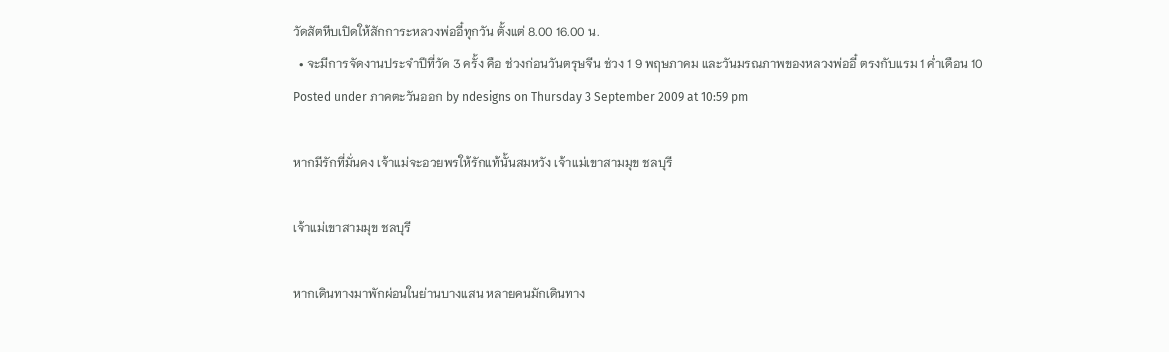วัดสัตหีบเปิดให้สักการะหลวงพ่ออี๋ทุกวัน ตั้งแต่ 8.00 16.00 น.
  • จะมีการจัดงานประจำปีที่วัด 3 ครั้ง คือ ช่วงก่อนวันตรุษจีน ช่วง 1 9 พฤษภาคม และวันมรณภาพของหลวงพ่ออี๋ ตรงกับแรม 1 ค่ำเดือน 10
Posted under ภาคตะวันออก by ndesigns on Thursday 3 September 2009 at 10:59 pm

หากมีรักที่มั่นคง เจ้าแม่จะอวยพรให้รักแท้นั้นสมหวัง เจ้าแม่เขาสามมุข ชลบุรี

เจ้าแม่เขาสามมุข ชลบุรี

หากเดินทางมาพักผ่อนในย่านบางแสน หลายคนมักเดินทาง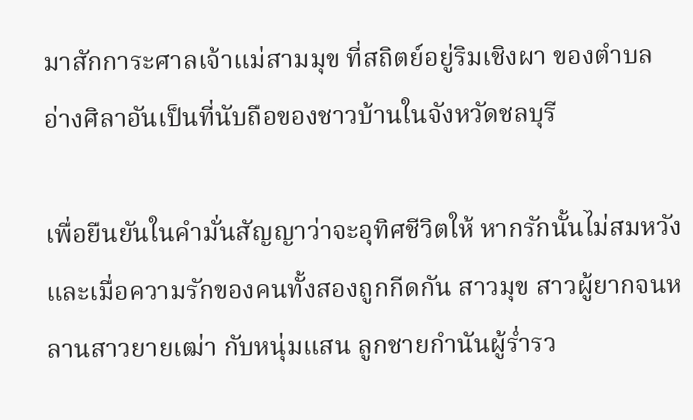มาสักการะศาลเจ้าแม่สามมุข ที่สถิตย์อยู่ริมเชิงผา ของตำบลอ่างศิลาอันเป็นที่นับถือของชาวบ้านในจังหวัดชลบุรี

เพื่อยืนยันในคำมั่นสัญญาว่าจะอุทิศชีวิตให้ หากรักนั้นไม่สมหวัง และเมื่อความรักของคนทั้งสองถูกกีดกัน สาวมุข สาวผู้ยากจนหลานสาวยายเฒ่า กับหนุ่มแสน ลูกชายกำนันผู้ร่ำรว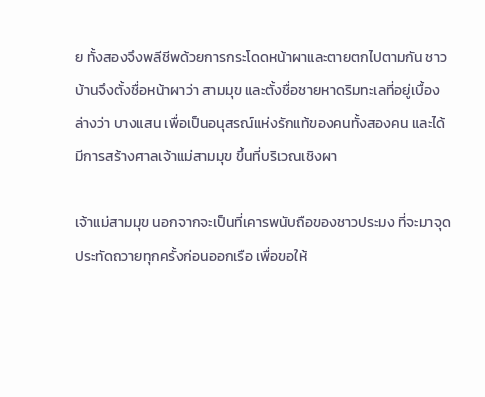ย ทั้งสองจึงพลีชีพด้วยการกระโดดหน้าผาและตายตกไปตามกัน ชาวบ้านจึงตั้งชื่อหน้าผาว่า สามมุข และตั้งชื่อชายหาดริมทะเลที่อยู่เบื้องล่างว่า บางแสน เพื่อเป็นอนุสรณ์แห่งรักแท้ของคนทั้งสองคน และได้มีการสร้างศาลเจ้าแม่สามมุข ขึ้นที่บริเวณเชิงผา

เจ้าแม่สามมุข นอกจากจะเป็นที่เคารพนับถือของชาวประมง ที่จะมาจุดประทัดถวายทุกครั้งก่อนออกเรือ เพื่อขอให้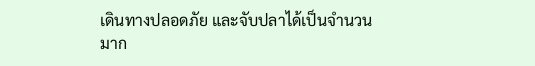เดินทางปลอดภัย และจับปลาได้เป็นจำนวนมาก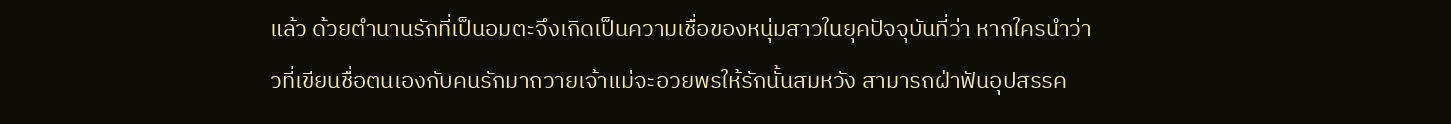แล้ว ด้วยตำนานรักที่เป็นอมตะจึงเกิดเป็นความเชื่อของหนุ่มสาวในยุคปัจจุบันที่ว่า หากใครนำว่าวที่เขียนชื่อตนเองกับคนรักมาถวายเจ้าแม่จะอวยพรให้รักนั้นสมหวัง สามารถฝ่าฟันอุปสรรค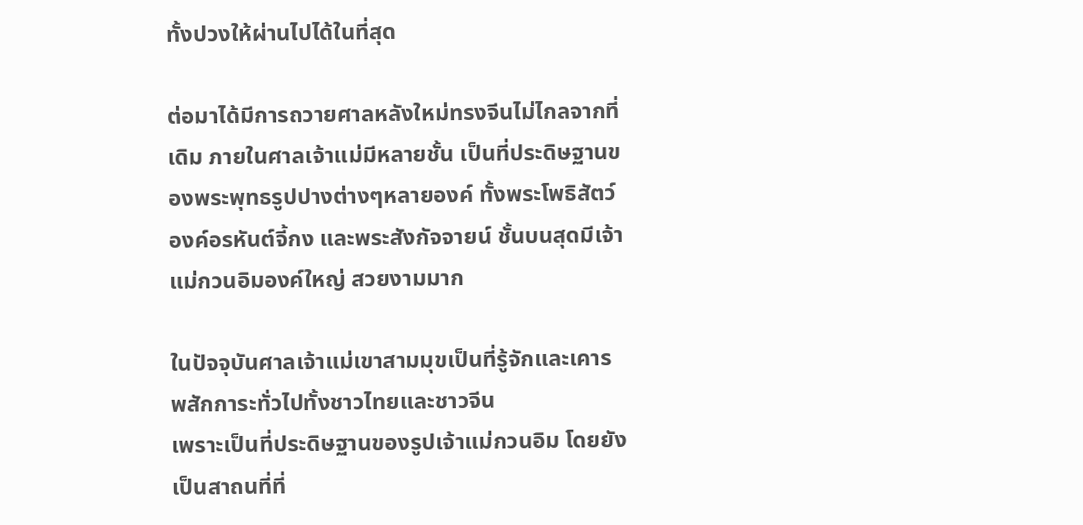ทั้งปวงให้ผ่านไปได้ในที่สุด

ต่อมาได้มีการถวายศาลหลังใหม่ทรงจีนไม่ไกลจากที่เดิม ภายในศาลเจ้าแม่มีหลายชั้น เป็นที่ประดิษฐานของพระพุทธรูปปางต่างๆหลายองค์ ทั้งพระโพธิสัตว์ องค์อรหันต์จี้กง และพระสังกัจจายน์ ชั้นบนสุดมีเจ้าแม่กวนอิมองค์ใหญ่ สวยงามมาก

ในปัจจุบันศาลเจ้าแม่เขาสามมุขเป็นที่รู้จักและเคารพสักการะทั่วไปทั้งชาวไทยและชาวจีน
เพราะเป็นที่ประดิษฐานของรูปเจ้าแม่กวนอิม โดยยังเป็นสาถนที่ที่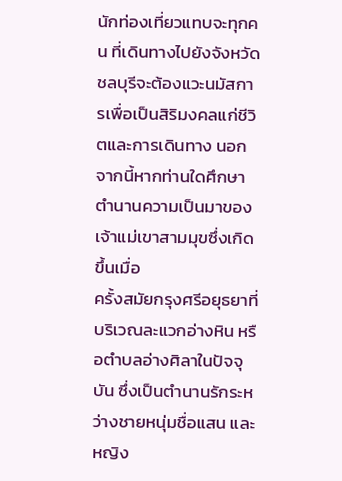นักท่องเที่ยวแทบจะทุกคน ที่เดินทางไปยังจังหวัดชลบุรีจะต้องแวะนมัสการเพื่อเป็นสิริมงคลแก่ชีวิตและการเดินทาง นอกจากนี้หากท่านใดศึกษาตำนานความเป็นมาของเจ้าแม่เขาสามมุขซึ่งเกิดขึ้นเมื่อ
ครั้งสมัยกรุงศรีอยุธยาที่บริเวณละแวกอ่างหิน หรือตำบลอ่างศิลาในปัจจุบัน ซึ่งเป็นตำนานรักระหว่างชายหนุ่มชื่อแสน และหญิง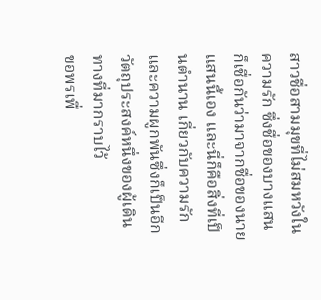สาวชื่อสามมุขที่ไม่สมหวังในความรัก ซึ่งชื่อของบางแสน ก็เชื่อกันว่ามาจากชื่อของนายแสนนี้เอง และนี่ก็คือสิ่งที่เป็นตำนาน เกี่ยวกับความรักและความผูกพันซึ่งก็เป็นอีกวัตถุประสงค์หนึ่งของผู้เดินทางที่มากราบไว้
ขอพรเพื่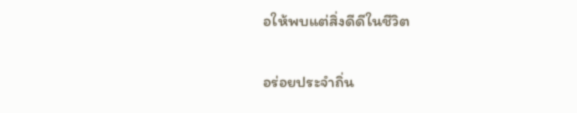อให้พบแต่สิ่งดีดีในชีวิต

อร่อยประจำถิ่น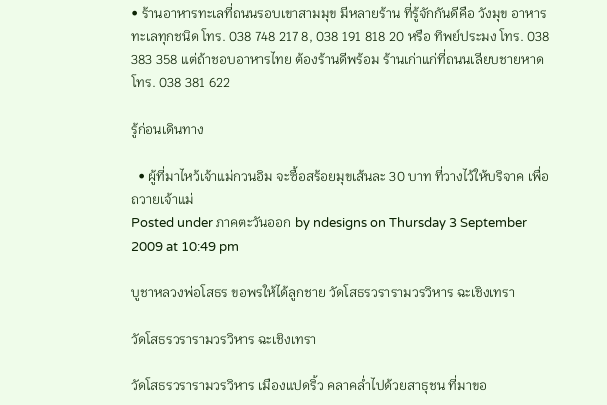• ร้านอาหารทะเลที่ถนนรอบเขาสามมุข มีหลายร้าน ที่รู้จักกันดีคือ วังมุข อาหารทะเลทุกชนิด โทร. 038 748 217 8, 038 191 818 20 หรือ ทิพย์ประมง โทร. 038 383 358 แต่ถ้าชอบอาหารไทย ต้องร้านดีพร้อม ร้านเก่าแก่ที่ถนนเลียบชายหาด โทร. 038 381 622

รู้ก่อนเดินทาง

  • ผู้ที่มาไหว้เจ้าแม่กวนอิม จะซื้อสร้อยมุขเส้นละ 30 บาท ที่วางไว้ให้บริจาค เพื่อถวายเจ้าแม่
Posted under ภาคตะวันออก by ndesigns on Thursday 3 September 2009 at 10:49 pm

บูชาหลวงพ่อโสธร ขอพรให้ได้ลูกชาย วัดโสธรวรารามวรวิหาร ฉะเชิงเทรา

วัดโสธรวรารามวรวิหาร ฉะเชิงเทรา

วัดโสธรวรารามวรวิหาร เมืองแปดริ้ว คลาคล่ำไปด้วยสาธุชน ที่มาขอ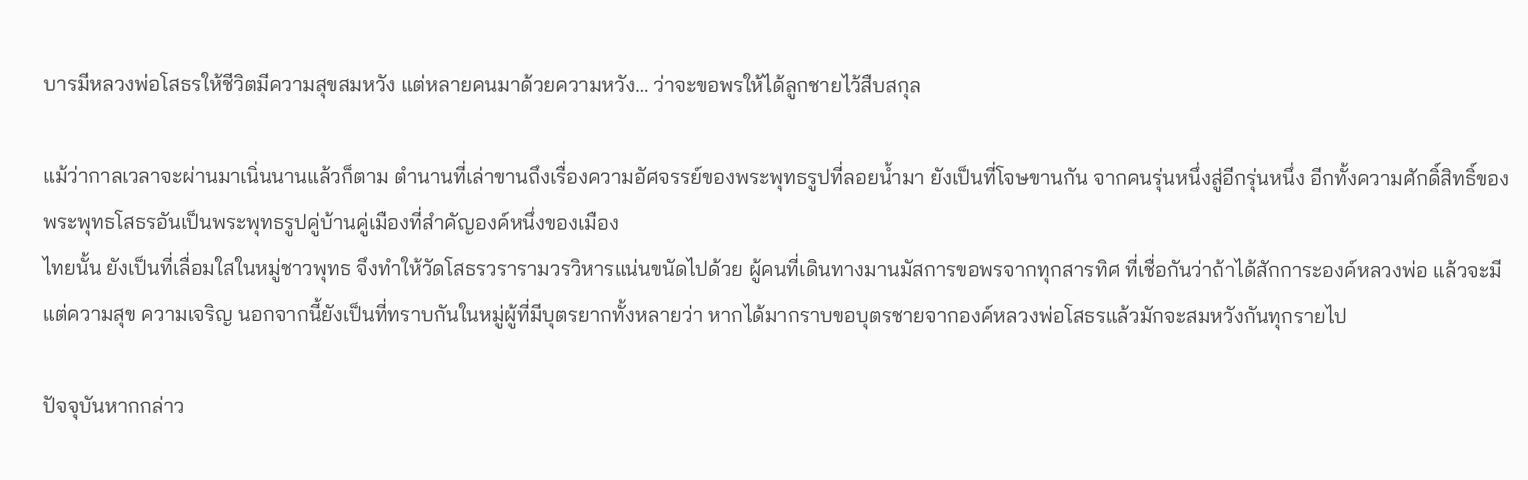บารมีหลวงพ่อโสธรให้ชีวิตมีความสุขสมหวัง แต่หลายคนมาด้วยความหวัง… ว่าจะขอพรให้ได้ลูกชายไว้สืบสกุล

แม้ว่ากาลเวลาจะผ่านมาเนิ่นนานแล้วก็ตาม ตำนานที่เล่าขานถึงเรื่องความอัศจรรย์ของพระพุทธรูปที่ลอยน้ำมา ยังเป็นที่โจษขานกัน จากคนรุ่นหนึ่งสู่อีกรุ่นหนึ่ง อีกทั้งความศักดิ์สิทธิ์ของพระพุทธโสธรอันเป็นพระพุทธรูปคู่บ้านคู่เมืองที่สำคัญองค์หนึ่งของเมือง
ไทยนั้น ยังเป็นที่เลื่อมใสในหมู่ชาวพุทธ จึงทำให้วัดโสธรวรารามวรวิหารแน่นขนัดไปด้วย ผู้คนที่เดินทางมานมัสการขอพรจากทุกสารทิศ ที่เชื่อกันว่าถ้าได้สักการะองค์หลวงพ่อ แล้วจะมีแต่ความสุข ความเจริญ นอกจากนี้ยังเป็นที่ทราบกันในหมู่ผู้ที่มีบุตรยากทั้งหลายว่า หากได้มากราบขอบุตรชายจากองค์หลวงพ่อโสธรแล้วมักจะสมหวังกันทุกรายไป

ปัจจุบันหากกล่าว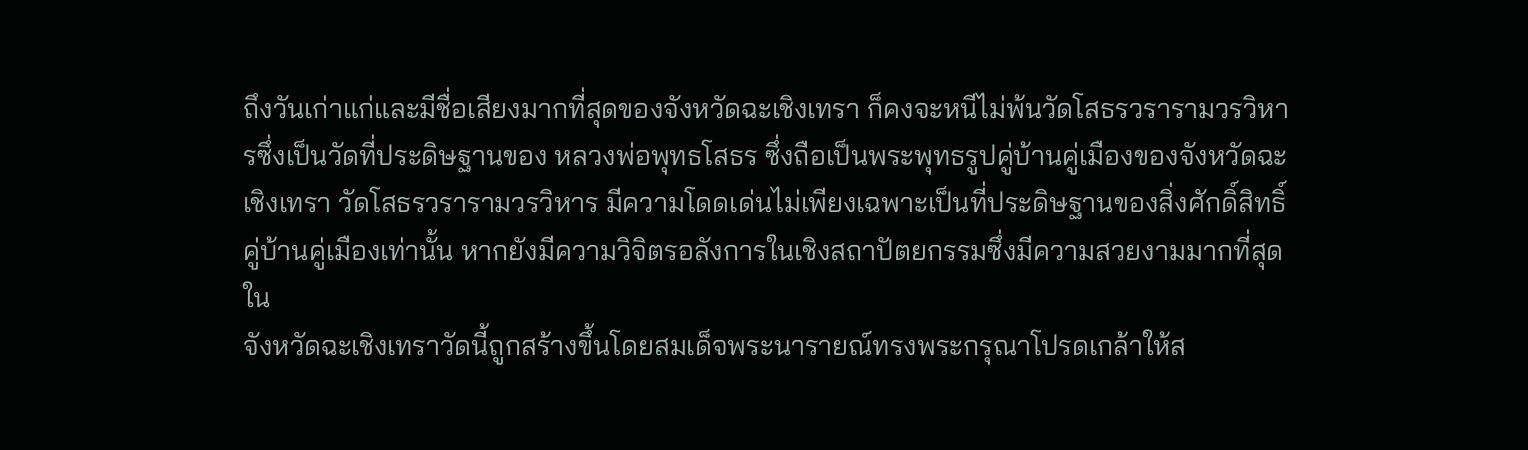ถึงวันเก่าแก่และมีชื่อเสียงมากที่สุดของจังหวัดฉะเชิงเทรา ก็คงจะหนีไม่พ้นวัดโสธรวรารามวรวิหารซึ่งเป็นวัดที่ประดิษฐานของ หลวงพ่อพุทธโสธร ซึ่งถือเป็นพระพุทธรูปคู่บ้านคู่เมืองของจังหวัดฉะเชิงเทรา วัดโสธรวรารามวรวิหาร มีความโดดเด่นไม่เพียงเฉพาะเป็นที่ประดิษฐานของสิ่งศักดิ์สิทธิ์คู่บ้านคู่เมืองเท่านั้น หากยังมีความวิจิตรอลังการในเชิงสถาปัตยกรรมซึ่งมีความสวยงามมากที่สุดใน
จังหวัดฉะเชิงเทราวัดนี้ถูกสร้างขึ้นโดยสมเด็จพระนารายณ์ทรงพระกรุณาโปรดเกล้าให้ส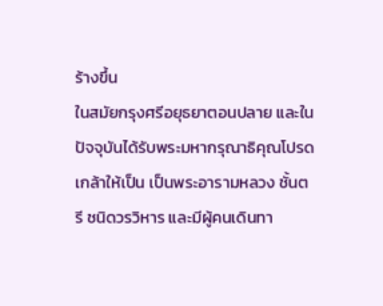ร้างขึ้น
ในสมัยกรุงศรีอยุธยาตอนปลาย และในปัจจุบันได้รับพระมหากรุณาธิคุณโปรดเกล้าให้เป็น เป็นพระอารามหลวง ชั้นตรี ชนิดวรวิหาร และมีผู้คนเดินทา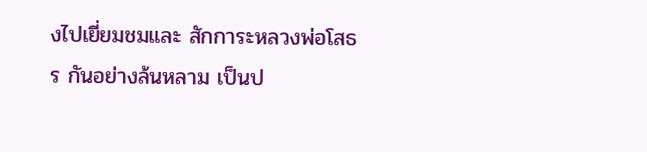งไปเยี่ยมชมและ สักการะหลวงพ่อโสธร กันอย่างล้นหลาม เป็นป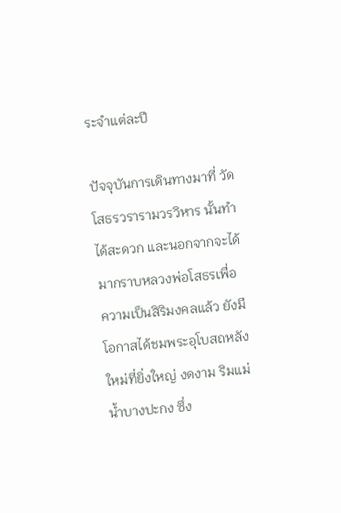ระจำแต่ละปี

ปัจจุบันการเดินทางมาที่ วัดโสธรวรารามวรวิหาร นั้นทำได้สะดวก และนอกจากจะได้มากราบหลวงพ่อโสธรเพื่อความเป็นสิริมงคลแล้ว ยังมีโอกาสได้ชมพระอุโบสถหลังใหม่ที่ยิ่งใหญ่ งดงาม ริมแม่น้ำบางปะกง ซึ่ง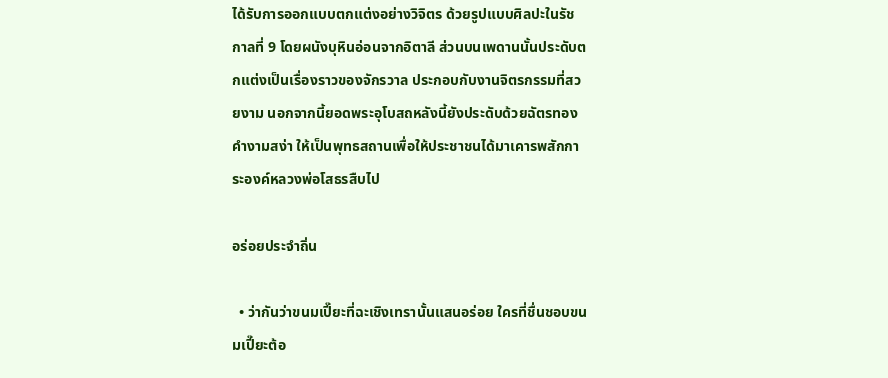ได้รับการออกแบบตกแต่งอย่างวิจิตร ด้วยรูปแบบศิลปะในรัชกาลที่ 9 โดยผนังบุหินอ่อนจากอิตาลี ส่วนบนเพดานนั้นประดับตกแต่งเป็นเรื่องราวของจักรวาล ประกอบกับงานจิตรกรรมที่สวยงาม นอกจากนี้ยอดพระอุโบสถหลังนี้ยังประดับด้วยฉัตรทองคำงามสง่า ให้เป็นพุทธสถานเพื่อให้ประชาชนได้มาเคารพสักการะองค์หลวงพ่อโสธรสืบไป

อร่อยประจำถิ่น

  • ว่ากันว่าขนมเปี๊ยะที่ฉะเชิงเทรานั้นแสนอร่อย ใครที่ชื่นชอบขนมเปี๊ยะต้อ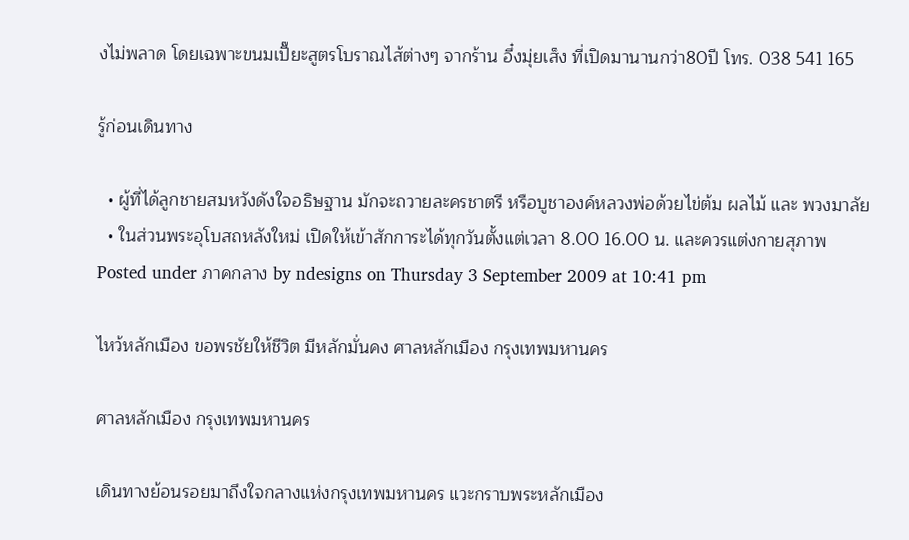งไม่พลาด โดยเฉพาะขนมเปี๊ยะสูตรโบราณไส้ต่างๆ จากร้าน อึ๋งมุ่ยเส็ง ที่เปิดมานานกว่า80ปี โทร. 038 541 165

รู้ก่อนเดินทาง

  • ผู้ที่ได้ลูกชายสมหวังดังใจอธิษฐาน มักจะถวายละครชาตรี หรือบูชาองค์หลวงพ่อด้วยไข่ต้ม ผลไม้ และ พวงมาลัย
  • ในส่วนพระอุโบสถหลังใหม่ เปิดให้เข้าสักการะได้ทุกวันตั้งแต่เวลา 8.00 16.00 น. และควรแต่งกายสุภาพ
Posted under ภาคกลาง by ndesigns on Thursday 3 September 2009 at 10:41 pm

ไหว้หลักเมือง ขอพรชัยให้ชีวิต มีหลักมั่นคง ศาลหลักเมือง กรุงเทพมหานคร

ศาลหลักเมือง กรุงเทพมหานคร

เดินทางย้อนรอยมาถึงใจกลางแห่งกรุงเทพมหานคร แวะกราบพระหลักเมือง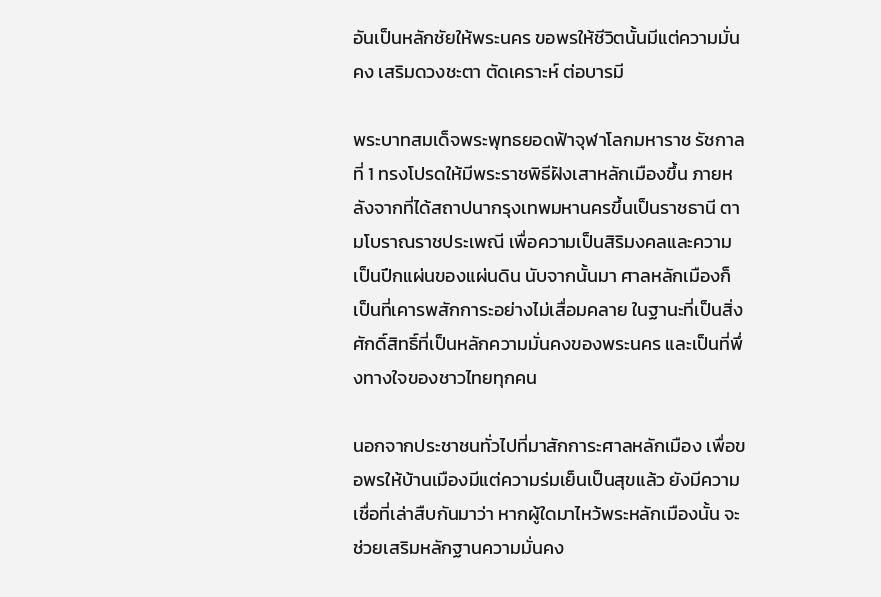อันเป็นหลักชัยให้พระนคร ขอพรให้ชีวิตนั้นมีแต่ความมั่นคง เสริมดวงชะตา ตัดเคราะห์ ต่อบารมี

พระบาทสมเด็จพระพุทธยอดฟ้าจุฬาโลกมหาราช รัชกาลที่ 1 ทรงโปรดให้มีพระราชพิธีฝังเสาหลักเมืองขึ้น ภายหลังจากที่ได้สถาปนากรุงเทพมหานครขึ้นเป็นราชธานี ตามโบราณราชประเพณี เพื่อความเป็นสิริมงคลและความเป็นปึกแผ่นของแผ่นดิน นับจากนั้นมา ศาลหลักเมืองก็เป็นที่เคารพสักการะอย่างไม่เสื่อมคลาย ในฐานะที่เป็นสิ่งศักดิ์สิทธิ์ที่เป็นหลักความมั่นคงของพระนคร และเป็นที่พึ่งทางใจของชาวไทยทุกคน

นอกจากประชาชนทั่วไปที่มาสักการะศาลหลักเมือง เพื่อขอพรให้บ้านเมืองมีแต่ความร่มเย็นเป็นสุขแล้ว ยังมีความเชื่อที่เล่าสืบกันมาว่า หากผู้ใดมาไหว้พระหลักเมืองนั้น จะช่วยเสริมหลักฐานความมั่นคง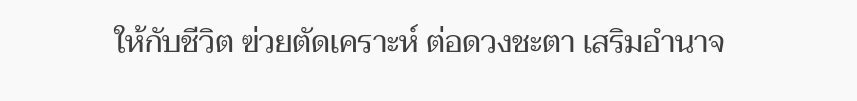ให้กับชีวิต ฃ่วยตัดเคราะห์ ต่อดวงชะตา เสริมอำนาจ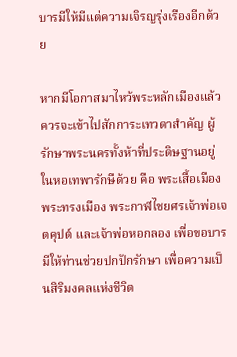บารมีให้มีแต่ความเจิรญรุ่งเรืองอีกด้วย

หากมีโอกาสมาไหว้พระหลักเมืองแล้ว ควรจะเข้าไปสักการะเทวดาสำคัญ ผู้รักษาพระนครทั้งห้าที่ประดิษฐานอยู่ในหอเทพารักษืด้วย คือ พระเสื้อเมือง พระทรงเมือง พระกาฬไชยศรเจ้าพ่อเจตคุปต์ และเจ้าพ่อหอกลอง เพื่อขอบารมีให้ท่านช่วยปกปักรักษา เพื่อความเป็นสิริมงคลแห่งชีวิต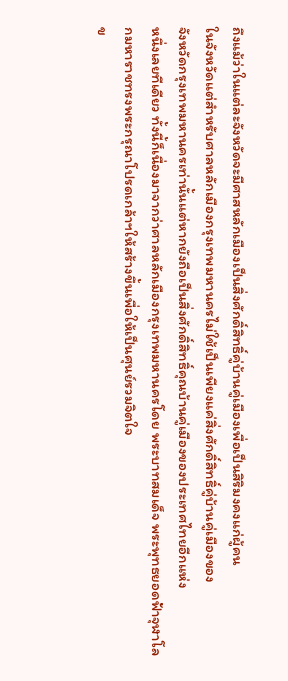ถึงแม้ว่าในแต่ละจังหวัดจะมีศาสหลักเมืองเป็นสิ่งศักดิ์สิทธิ์คู่บ้านคู่เมืองเพื่อเป็นสิริมงคงแก่ผู้คน
ในจังหวัดแต่สำหรับศาลหลักเมืองกรุงเทพมหานครไม่ใช้เป็นเพียงแค่สิ่งศักดิ์สิทธิ์คู่บ้านคู่เมืองของ
จังหวัดกรุงเทพมหานครเท่านั้นแต่หากยังถือเป็นสิ่งศักดิ์สิทธิ์คุณบ้านคู่เมืองของประเทศไทยอีกแห่ง
หนึ่งเลยทีเดียว ทั้งนี้ก็เนื่องมาจากว่าศาลหลักเมืองกรุงเทพมหานครโดย พระบาทสมเด็จ พระพุทธยอดฟ้าจุฬาโลกมหาราชทรงพระกรุณาโปรดเกล้าฯให้สร้างขึ้นเพื่อให้เป็นศุนย์รวมจิตใจ
ข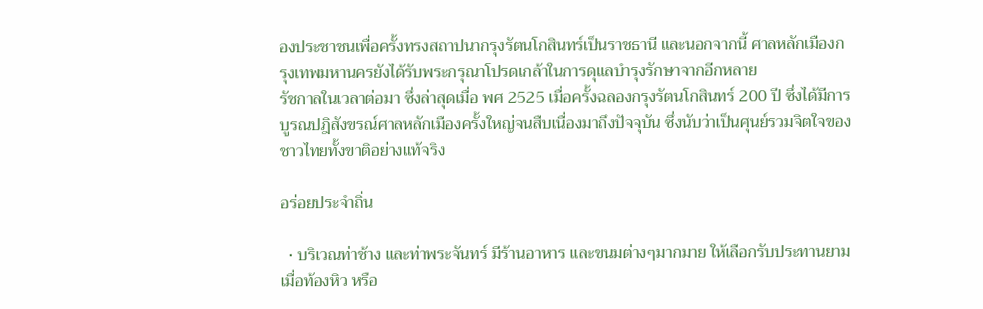องประชาชนเพื่อครั้งทรงสถาปนากรุงรัตนโกสินทร์เป็นราชธานี และนอกจากนี้ ศาลหลักเมืองกรุงเทพมหานครยังได้รับพระกรุณาโปรดเกล้าในการดุแลบำรุงรักษาจากอีกหลาย
รัชกาลในเวลาต่อมา ซึ่งล่าสุดเมื่อ พศ 2525 เมื่อครั้งฉลองกรุงรัตนโกสินทร์ 200 ปี ซึ่งได้มีการบูรณปฎิสังขรณ์ศาลหลักเมืองครั้งใหญ่จนสืบเนื่องมาถึงปัจจุบัน ซึ่งนับว่าเป็นศุนย์รวมจิตใจของชาวไทยทั้งขาติอย่างแท้จริง

อร่อยประจำถิ่น

  • บริเวณท่าช้าง และท่าพระจันทร์ มีร้านอาหาร และขนมต่างๆมากมาย ให้เลือกรับประทานยามเมื่อท้องหิว หรือ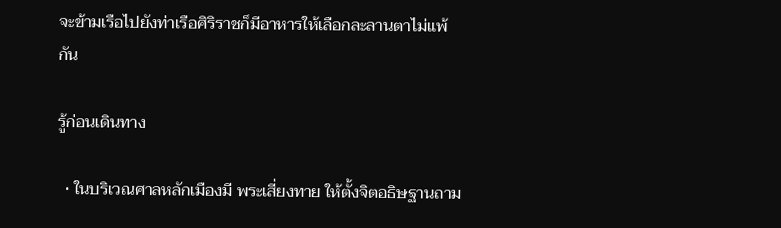จะข้ามเรือไปยังท่าเรือศิริราชก็มีอาหารให้เลือกละลานตาไม่แพ้กัน

รู้ก่อนเดินทาง

  • ในบริเวณศาลหลักเมืองมี พระเสี่ยงทาย ให้ตั้งจิตอธิษฐานถาม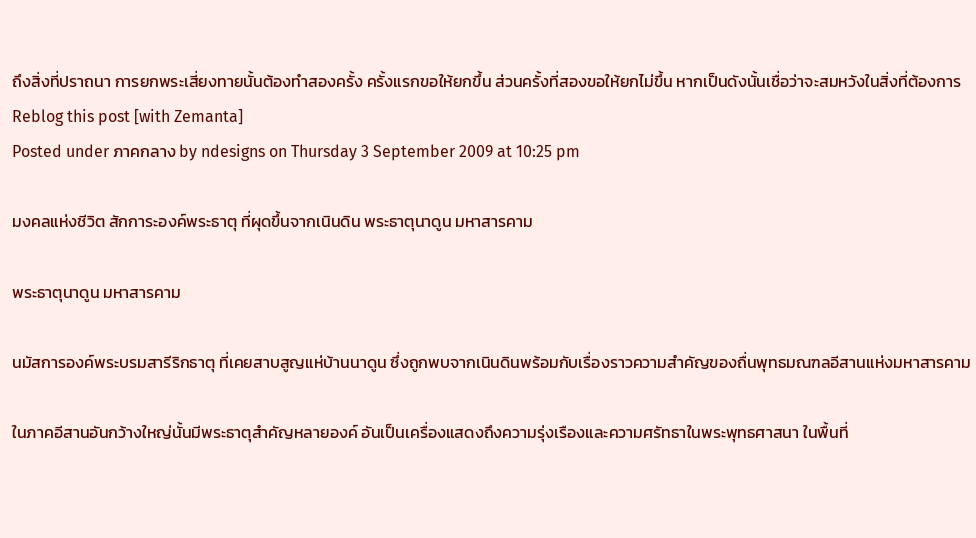ถึงสิ่งที่ปราถนา การยกพระเสี่ยงทายนั้นต้องทำสองครั้ง ครั้งแรกขอให้ยกขึ้น ส่วนครั้งที่สองขอให้ยกไม่ขึ้น หากเป็นดังนั้นเชื่อว่าจะสมหวังในสิ่งที่ต้องการ
Reblog this post [with Zemanta]
Posted under ภาคกลาง by ndesigns on Thursday 3 September 2009 at 10:25 pm

มงคลแห่งชีวิต สักการะองค์พระธาตุ ที่ผุดขึ้นจากเนินดิน พระธาตุนาดูน มหาสารคาม

พระธาตุนาดูน มหาสารคาม

นมัสการองค์พระบรมสารีริกธาตุ ที่เคยสาบสูญแห่บ้านนาดูน ซึ่งถูกพบจากเนินดินพร้อมกับเรื่องราวความสำคัญของถื่นพุทธมณฑลอีสานแห่งมหาสารคาม

ในภาคอีสานอันกว้างใหญ่นั้นมีพระธาตุสำคัญหลายองค์ อันเป็นเครื่องแสดงถึงความรุ่งเรืองและความศรัทธาในพระพุทธศาสนา ในพื้นที่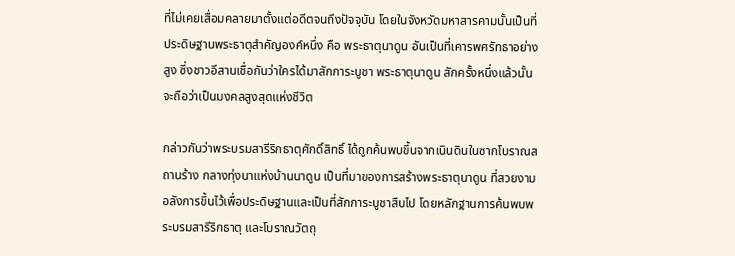ที่ไม่เคยเสื่อมคลายมาตั้งแต่อดีตจนถึงปัจจุบัน โดยในจังหวัดมหาสารคามนั้นเป็นที่ประดิษฐานพระธาตุสำคัญองค์หนึ่ง คือ พระธาตุนาดูน อันเป็นที่เคารพศรัทธาอย่างสูง ซึ่งชาวอีสานเชื่อกันว่าใครได้มาสักการะบูชา พระธาตุนาดูน สักครั้งหนึ่งแล้วนั้น จะถือว่าเป็นมงคลสูงสุดแห่งชีวิต

กล่าวกันว่าพระบรมสารีริกธาตุศักดิ์สิทธิ์ ได้ถูกค้นพบขึ้นจากเนินดินในซากโบราณสถานร้าง กลางทุ่งนาแห่งบ้านนาดูน เป็นที่มาของการสร้างพระธาตุนาดูน ที่สวยงามอลังการขึ้นไว้เพื่อประดิษฐานและเป็นที่สักการะบูชาสืบไป โดยหลักฐานการค้นพบพระบรมสารีริกธาตุ และโบราณวัตถุ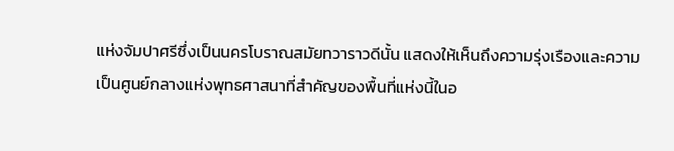แห่งจัมปาศรีซึ่งเป็นนครโบราณสมัยทวาราวดีนั้น แสดงให้เห็นถึงความรุ่งเรืองและความเป็นศูนย์กลางแห่งพุทธศาสนาที่สำคัญของพื้นที่แห่งนี้ในอ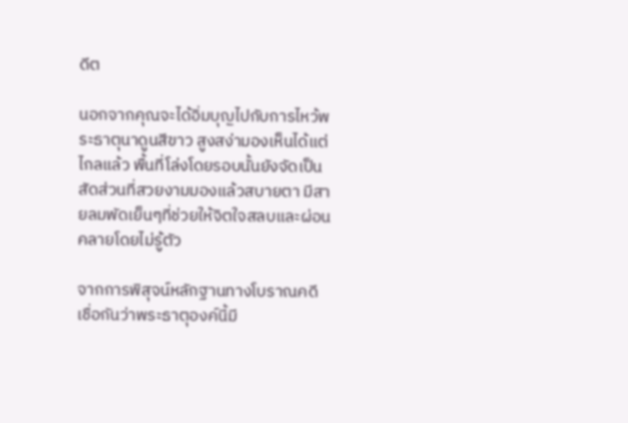ดีต

นอกจากคุณจะได้อิ่มบุญไปกับการไหว้พระธาตุนาดูนสีขาว สูงสง่ามองเห็นได้แต่ไกลแล้ว พื้นที่โล่งโดยรอบนั้นยังจัดเป็นสัดส่วนที่สวยงามมองแล้วสบายตา มีสายลมพัดเย็นๆที่ช่วยให้จิตใจสลบและผ่อนคลายโดยไม่รู้ตัว

จากการพิสุจน์หลักฐานทางโบราณคดี เชื่อกันว่าพระธาตุองค์นี้มี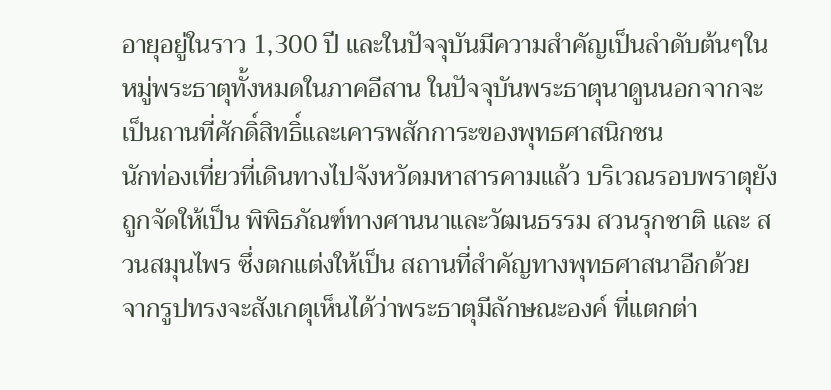อายุอยู่ในราว 1,300 ปี และในปัจจุบันมีความสำคัญเป็นลำดับต้นๆในหมู่พระธาตุทั้งหมดในภาคอีสาน ในปัจจุบันพระธาตุนาดูนนอกจากจะเป็นถานที่ศักดิ์สิทธิ์และเคารพสักการะของพุทธศาสนิกชน
นักท่องเที่ยวที่เดินทางไปจังหวัดมหาสารคามแล้ว บริเวณรอบพราตุยังถูกจัดให้เป็น พิพิธภัณฑ์ทางศานนาและวัฒนธรรม สวนรุกชาติ และ สวนสมุนไพร ซึ่งตกแต่งให้เป็น สถานที่สำคัญทางพุทธศาสนาอีกด้วย จากรูปทรงจะสังเกตุเห็นได้ว่าพระธาตุมีลักษณะองค์ ที่แตกต่า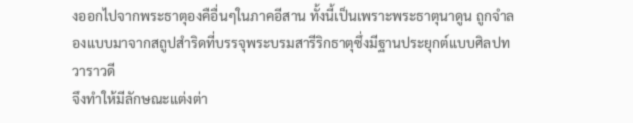งออกไปจากพระธาตุองคือื่นๆในภาคอีสาน ทั้งนี้เป็นเพราะพระธาตุนาดูน ถูกจำลองแบบมาจากสถูปสำริดที่บรรจุพระบรมสารีริกธาตุซึ่งมีฐานประยุกต์แบบศิลปทวาราวดี
จึงทำให้มีลักษณะแต่งต่า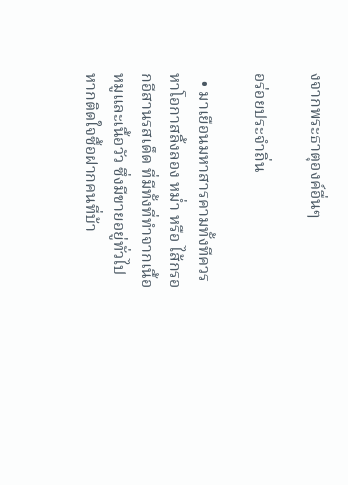งจากพระธาตุองค์อื่นๆ

อร่อยประจำถิ่น

  • มาเยือนมหาสารคามทั้งทีควรหาโอกาสลิ้งลอง หม่ำ หรือ ไส้กรอกอีสานรสเด็ด ที่มีทั้งที่ทำจากเนื้อหมูและเนื้อวัว ซึ่งมีขายอยู่ทั่วไป หากติดใจซื้อฝากคนที่บ้า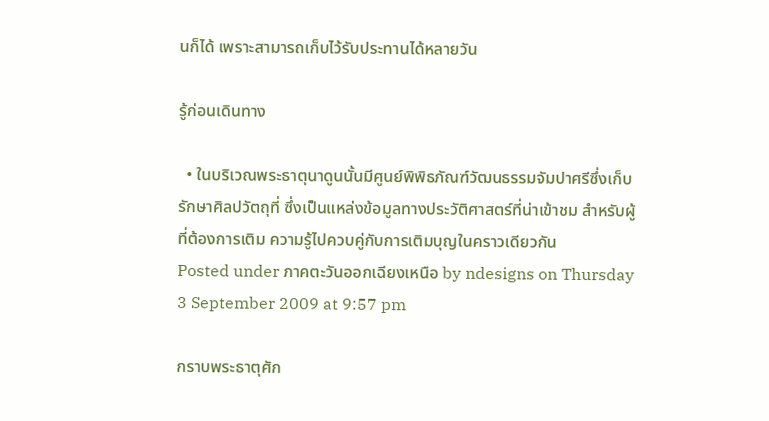นก็ได้ เพราะสามารถเก็บไว้รับประทานได้หลายวัน

รู้ก่อนเดินทาง

  • ในบริเวณพระธาตุนาดูนนั้นมีศูนย์พิพิธภัณฑ์วัฒนธรรมจัมปาศรีซึ่งเก็บรักษาศิลปวัตถุที่ ซึ่งเป็นแหล่งข้อมูลทางประวัติศาสตร์ที่น่าเข้าชม สำหรับผู้ที่ต้องการเติม ความรู้ไปควบคู่กับการเติมบุญในคราวเดียวกัน
Posted under ภาคตะวันออกเฉียงเหนือ by ndesigns on Thursday 3 September 2009 at 9:57 pm

กราบพระธาตุศัก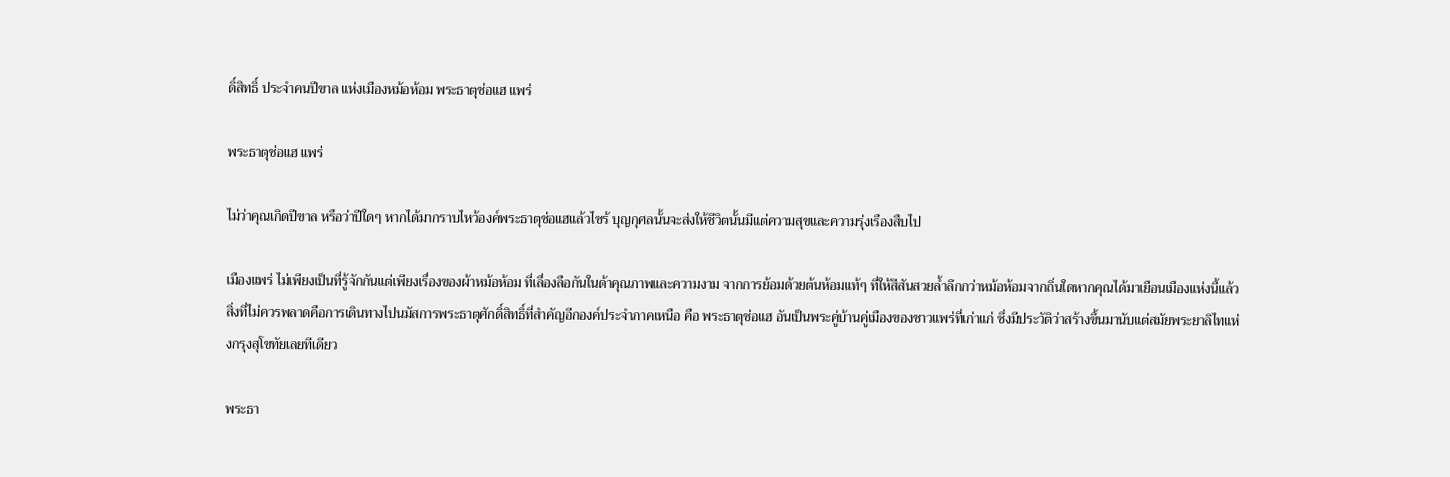ดิ์สิทธิ์ ประจำคนปีขาล แห่งเมืองหม้อห้อม พระธาตุช่อแฮ แพร่

พระธาตุช่อแฮ แพร่

ไม่ว่าคุณเกิดปีขาล หรือว่าปีใดๆ หากได้มากราบไหว้องค์พระธาตุช่อแฮแล้วไซร้ บุญกุศลนั้นจะส่งให้ชีวิตนั้นมีแต่ความสุขและความรุ่งเรืองสืบไป

เมืองแพร่ ไม่เพียงเป็นที่รู้จักกันแต่เพียงเรื่องของผ้าหม้อห้อม ที่เลื่องลือกันในด้าคุณภาพและความงาม จากการย้อมด้วยต้นห้อมแท้ๆ ที่ให้สีสันสวยล้ำลึกกว่าหม้อห้อมจากถิ่นใดหากคุณได้มาเยือนเมืองแห่งนี้แล้ว สิ่งที่ไม่ควรพลาดคือการเดินทางไปนมัสการพระธาตุศักดิ์สิทธิ์ที่สำคัญอีกองค์ประจำภาคเหนือ คือ พระธาตุช่อแฮ อันเป็นพระคู่บ้านคู่เมืองของชาวแพร่ที่เก่าแก่ ซึ่งมีประวัติว่าสร้างขึ้นมานับแต่สมัยพระยาลิไทแห่งกรุงสุโขทัยเลยทีเดียว

พระธา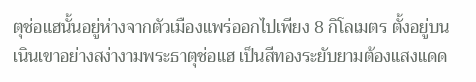ตุช่อแฮนั้นอยู่ห่างจากตัวเมืองแพร่ออกไปเพียง 8 กิโลเมตร ตั้งอยู่บนเนินเขาอย่างสง่างามพระธาตุช่อแฮ เป็นสีทองระยับยามต้องแสงแดด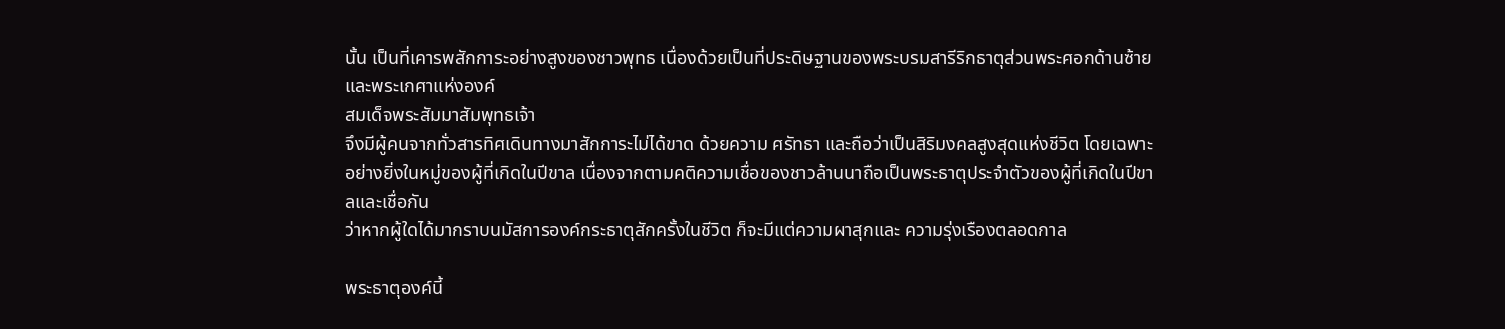นั้น เป็นที่เคารพสักการะอย่างสูงของชาวพุทธ เนื่องด้วยเป็นที่ประดิษฐานของพระบรมสารีริกธาตุส่วนพระศอกด้านซ้ายและพระเกศาแห่งองค์
สมเด็จพระสัมมาสัมพุทธเจ้า
จึงมีผู้คนจากทั่วสารทิศเดินทางมาสักการะไม่ได้ขาด ด้วยความ ศรัทธา และถือว่าเป็นสิริมงคลสูงสุดแห่งชีวิต โดยเฉพาะอย่างยิ่งในหมู่ของผู้ที่เกิดในปีขาล เนื่องจากตามคติความเชื่อของชาวล้านนาถือเป็นพระธาตุประจำตัวของผู้ที่เกิดในปีขาลและเชื่อกัน
ว่าหากผู้ใดได้มากราบนมัสการองค์กระธาตุสักครั้งในชีวิต ก็จะมีแต่ความผาสุกและ ความรุ่งเรืองตลอดกาล

พระธาตุองค์นี้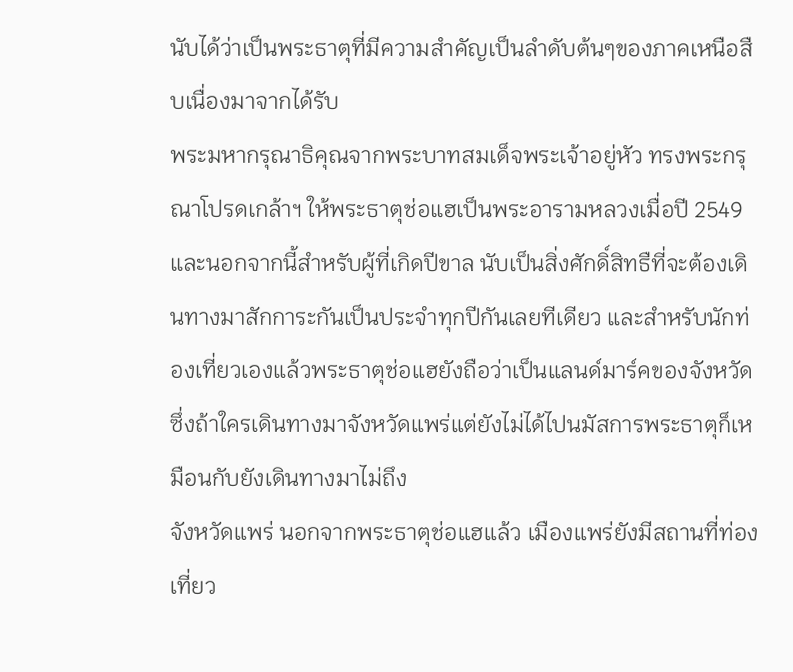นับได้ว่าเป็นพระธาตุที่มีความสำคัญเป็นลำดับต้นๆของภาคเหนือสืบเนื่องมาจากได้รับ
พระมหากรุณาธิคุณจากพระบาทสมเด็จพระเจ้าอยู่หัว ทรงพระกรุณาโปรดเกล้าฯ ให้พระธาตุช่อแฮเป็นพระอารามหลวงเมื่อปี 2549 และนอกจากนี้สำหรับผู้ที่เกิดปีขาล นับเป็นสิ่งศักดิ์สิทธืที่จะต้องเดินทางมาสักการะกันเป็นประจำทุกปีกันเลยทีเดียว และสำหรับนักท่องเที่ยวเองแล้วพระธาตุช่อแฮยังถือว่าเป็นแลนด์มาร์คของจังหวัด ซึ่งถ้าใครเดินทางมาจังหวัดแพร่แต่ยังไม่ได้ไปนมัสการพระธาตุก็เหมือนกับยังเดินทางมาไม่ถึง
จังหวัดแพร่ นอกจากพระธาตุช่อแฮแล้ว เมืองแพร่ยังมีสถานที่ท่องเที่ยว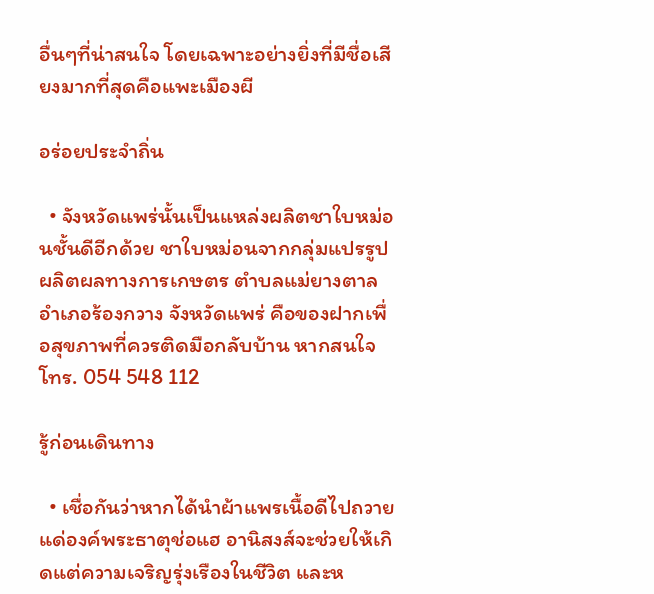อื่นๆที่น่าสนใจ โดยเฉพาะอย่างยิ่งที่มีชื่อเสียงมากที่สุดคือแพะเมืองผี

อร่อยประจำถิ่น

  • จังหวัดแพร่นั้นเป็นแหล่งผลิตชาใบหม่อนชั้นดีอีกด้วย ชาใบหม่อนจากกลุ่มแปรรูปผลิตผลทางการเกษตร ตำบลแม่ยางตาล อำเภอร้องกวาง จังหวัดแพร่ คือของฝากเพื่อสุขภาพที่ควรติดมือกลับบ้าน หากสนใจ โทร. 054 548 112

รู้ก่อนเดินทาง

  • เชื่อกันว่าหากได้นำผ้าแพรเนื้อดีไปถวายแด่องค์พระธาตุช่อแฮ อานิสงส์จะช่วยให้เกิดแต่ความเจริญรุ่งเรืองในชีวิต และห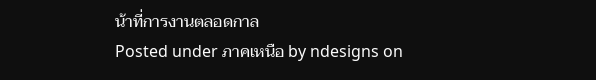น้าที่การงานตลอดกาล
Posted under ภาคเหนือ by ndesigns on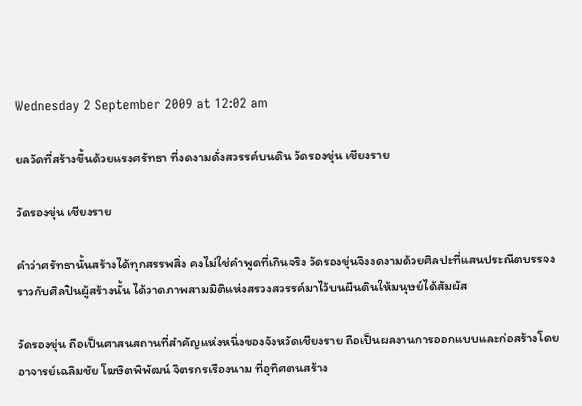Wednesday 2 September 2009 at 12:02 am

ยลวัดที่สร้างขึ้นด้วยแรงศรัทธา ที่งดงามดั่งสวรรค์บนดิน วัดรองขุ่น เชียงราย

วัดรองขุ่น เชียงราย

คำว่าศรัทธานั้นสร้างได้ทุกสรรพสิ่ง คงไม่ใช่คำพูดที่เกินจริง วัดรองขุ่นจึงงดงามด้วยศิลปะที่แสนประณีตบรรจง ราวกับศิลปินผู้สร้างนั้น ได้วาดภาพสามมิติแห่งสรวงสวรรค์มาไว้บนผืนดินให้มนุษย์ได้สัมผัส

วัดรองขุ่น ถือเป็นศาสนสถานที่สำคัญแห่งหนึ่งของจังหวัดเชียงราย ถือเป็นผลงานการออกแบบและก่อสร้างโดย อาจารย์เฉลิมชัย โฆษิตพิพัฒน์ จิตรกรเรืองนาม ที่อุทิศตนสร้าง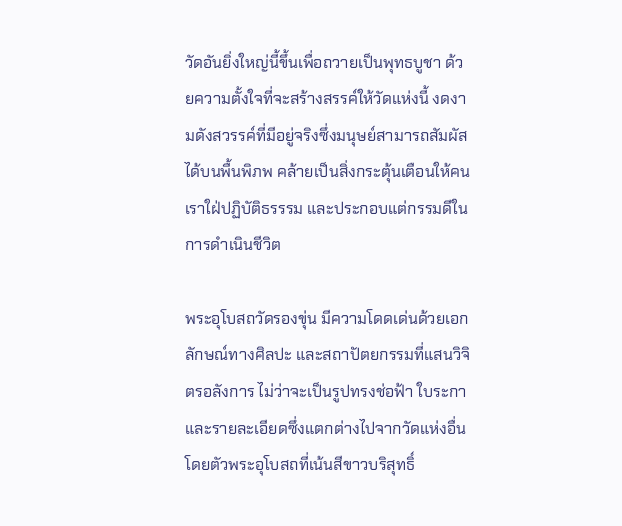วัดอันยิ่งใหญ่นี้ขึ้นเพื่อถวายเป็นพุทธบูชา ด้วยความตั้งใจที่จะสร้างสรรค์ให้วัดแห่งนี้ งดงามดังสวรรค์ที่มีอยู่จริงซึ่งมนุษย์สามารถสัมผัสได้บนพื้นพิภพ คล้ายเป็นสิ่งกระตุ้นเตือนให้คนเราใฝ่ปฏิบัติธรรรม และประกอบแต่กรรมดีในการดำเนินชีวิต

พระอุโบสถวัดรองขุ่น มีความโดดเด่นด้วยเอกลักษณ์ทางศิลปะ และสถาปัตยกรรมที่แสนวิจิตรอลังการ ไม่ว่าจะเป็นรูปทรงช่อฟ้า ใบระกา และรายละเอียดซึ่งแตกต่างไปจากวัดแห่งอื่น โดยตัวพระอุโบสถที่เน้นสีขาวบริสุทธิ์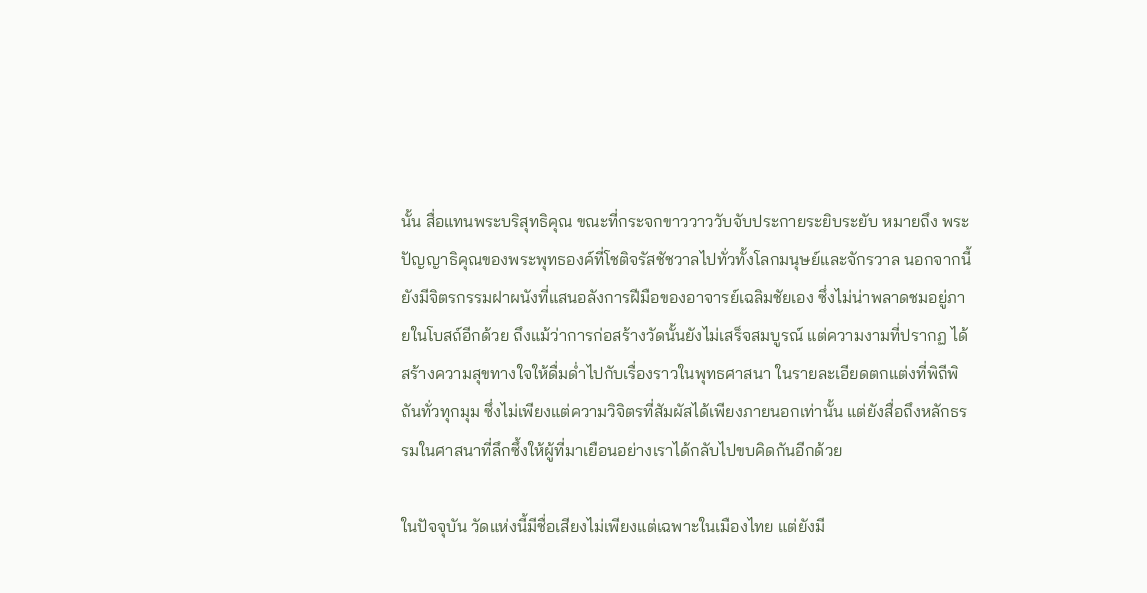นั้น สื่อแทนพระบริสุทธิคุณ ขณะที่กระจกขาววาววับจับประกายระยิบระยับ หมายถึง พระปัญญาธิคุณของพระพุทธองค์ที่โชติจรัสชัชวาลไปทั่วทั้งโลกมนุษย์และจักรวาล นอกจากนี้ยังมีจิตรกรรมฝาผนังที่แสนอลังการฝีมือของอาจารย์เฉลิมชัยเอง ซึ่งไม่น่าพลาดชมอยู่ภายในโบสถ์อีกด้วย ถึงแม้ว่าการก่อสร้างวัดนั้นยังไม่เสร็จสมบูรณ์ แต่ความงามที่ปรากฏ ได้สร้างความสุขทางใจให้ดื่มด่ำไปกับเรื่องราวในพุทธศาสนา ในรายละเอียดตกแต่งที่พิถีพิถันทั่วทุกมุม ซึ่งไม่เพียงแต่ความวิจิตรที่สัมผัสได้เพียงภายนอกเท่านั้น แต่ยังสื่อถึงหลักธรรมในศาสนาที่ลึกซึ้งให้ผู้ที่มาเยือนอย่างเราได้กลับไปขบคิดกันอีกด้วย

ในปัจจุบัน วัดแห่งนี้มีชื่อเสียงไม่เพียงแต่เฉพาะในเมืองไทย แต่ยังมี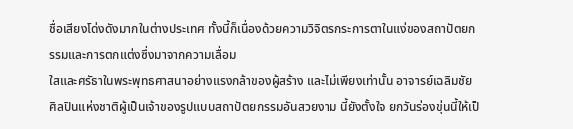ชื่อเสียงโด่งดังมากในต่างประเทศ ทั้งนี้ก็เนื่องด้วยความวิจิตรกระการตาในแง่ของสถาปัตยกรรมและการตกแต่งซึ่งมาจากความเลื่อม
ใสและศรัธาในพระพุทธศาสนาอย่างแรงกล้าของผู้สร้าง และไม่เพียงเท่านั้น อาจารย์เฉลิมชัย ศิลปินแห่งชาติผู้เป็นเจ้าของรูปแบบสถาปัตยกรรมอันสวยงาม นี้ยังตั้งใจ ยกวันร่องขุ่นนี้ให้เป็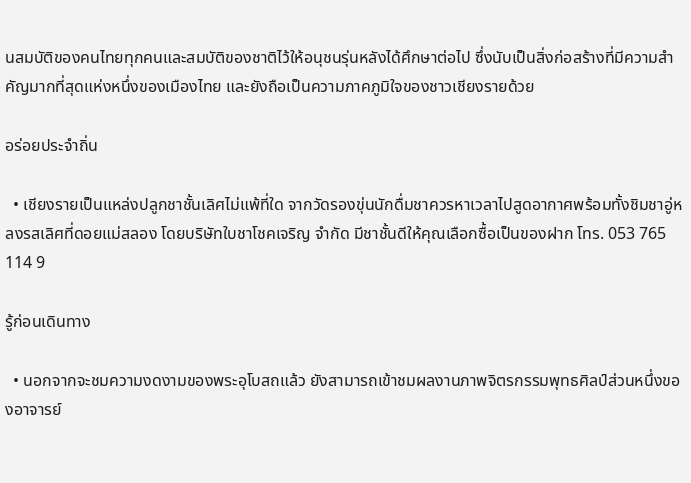นสมบัติของคนไทยทุกคนและสมบัติของชาติไว้ให้อนุชนรุ่นหลังได้ศึกษาต่อไป ซึ่งนับเป็นสิ่งก่อสร้างที่มีความสำคัญมากที่สุดแห่งหนึ่งของเมืองไทย และยังถือเป็นความภาคภูมิใจของชาวเชียงรายด้วย

อร่อยประจำถิ่น

  • เชียงรายเป็นแหล่งปลูกชาชั้นเลิศไม่แพ้ที่ใด จากวัดรองขุ่นนักดื่มชาควรหาเวลาไปสูดอากาศพร้อมทั้งชิมชาอู่หลงรสเลิศที่ดอยแม่สลอง โดยบริษัทใบชาโชคเจริญ จำกัด มีชาชั้นดีให้คุณเลือกซื้อเป็นของฝาก โทร. 053 765 114 9

รู้ก่อนเดินทาง

  • นอกจากจะชมความงดงามของพระอุโบสถแล้ว ยังสามารถเข้าชมผลงานภาพจิตรกรรมพุทธศิลป์ส่วนหนึ่งของอาจารย์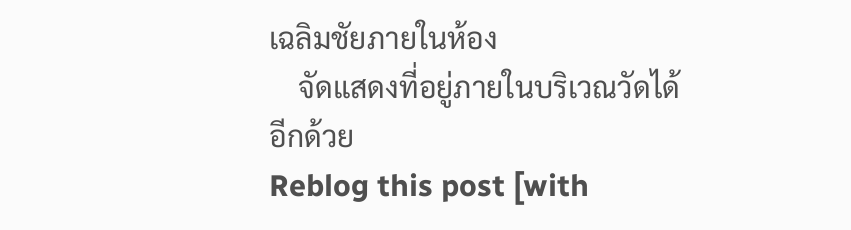เฉลิมชัยภายในห้อง
    จัดแสดงที่อยู่ภายในบริเวณวัดได้อีกด้วย
Reblog this post [with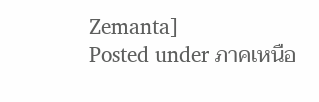Zemanta]
Posted under ภาคเหนือ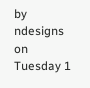by ndesigns on Tuesday 1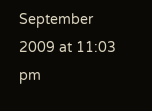September 2009 at 11:03 pm